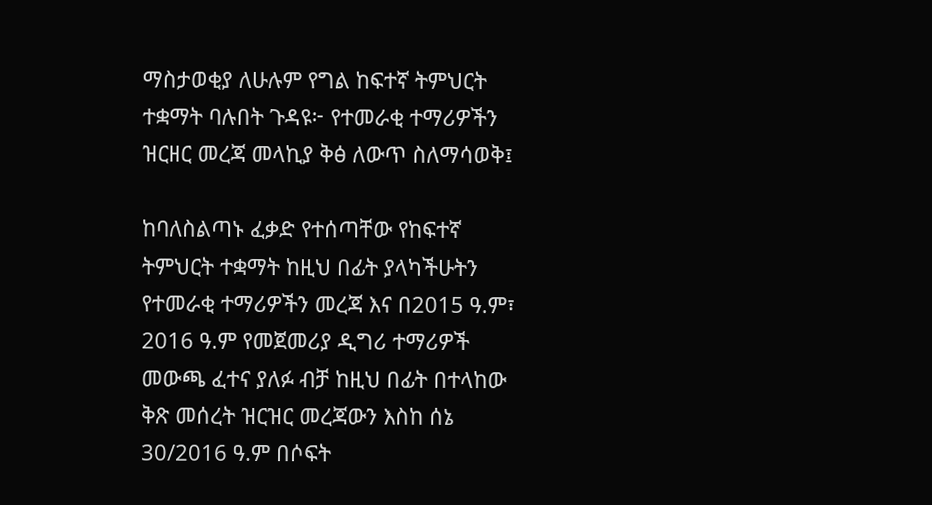ማስታወቂያ ለሁሉም የግል ከፍተኛ ትምህርት ተቋማት ባሉበት ጉዳዩ፦ የተመራቂ ተማሪዎችን ዝርዘር መረጃ መላኪያ ቅፅ ለውጥ ስለማሳወቅ፤

ከባለስልጣኑ ፈቃድ የተሰጣቸው የከፍተኛ ትምህርት ተቋማት ከዚህ በፊት ያላካችሁትን የተመራቂ ተማሪዎችን መረጃ እና በ2015 ዓ.ም፣ 2016 ዓ.ም የመጀመሪያ ዲግሪ ተማሪዎች መውጫ ፈተና ያለፉ ብቻ ከዚህ በፊት በተላከው ቅጽ መሰረት ዝርዝር መረጃውን እስከ ሰኔ 30/2016 ዓ.ም በሶፍት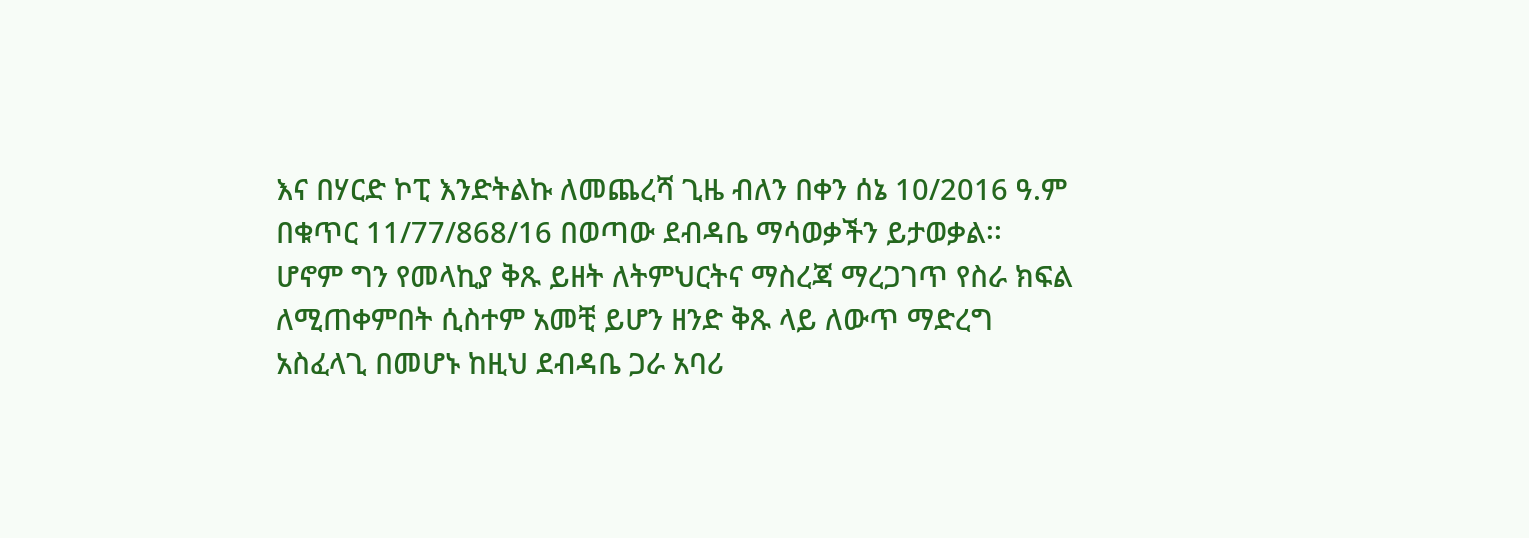እና በሃርድ ኮፒ እንድትልኩ ለመጨረሻ ጊዜ ብለን በቀን ሰኔ 10/2016 ዓ.ም በቁጥር 11/77/868/16 በወጣው ደብዳቤ ማሳወቃችን ይታወቃል፡፡ ሆኖም ግን የመላኪያ ቅጹ ይዘት ለትምህርትና ማስረጃ ማረጋገጥ የስራ ክፍል ለሚጠቀምበት ሲስተም አመቺ ይሆን ዘንድ ቅጹ ላይ ለውጥ ማድረግ አስፈላጊ በመሆኑ ከዚህ ደብዳቤ ጋራ አባሪ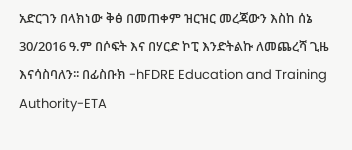አድርገን በላክነው ቅፅ በመጠቀም ዝርዝር መረጃውን እስከ ሰኔ 30/2016 ዓ.ም በሶፍት እና በሃርድ ኮፒ እንድትልኩ ለመጨረሻ ጊዜ እናሳስባለን፡፡ በፊስቡክ -hFDRE Education and Training Authority-ETA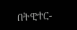በትዊተር-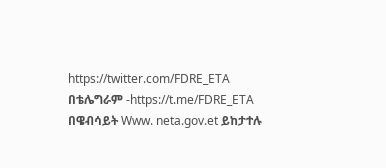https://twitter.com/FDRE_ETA በቴሌግራም -https://t.me/FDRE_ETA በዌብሳይት Www. neta.gov.et ይከታተሉ